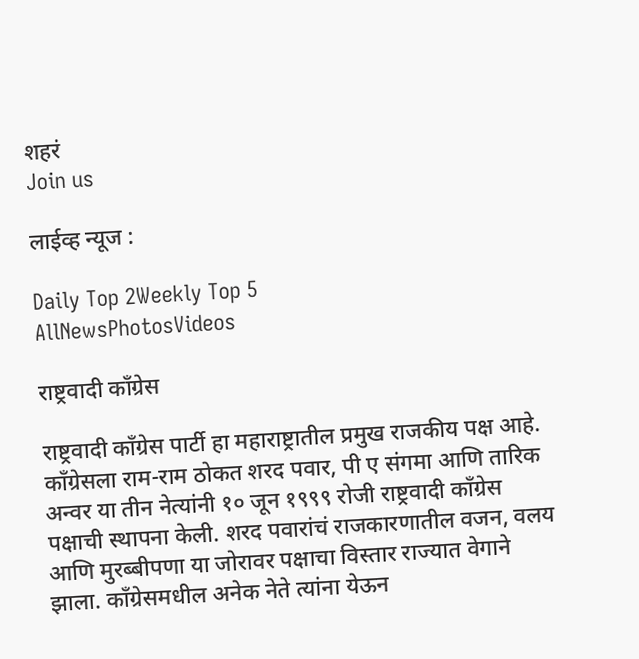शहरं
Join us

लाईव्ह न्यूज :

Daily Top 2Weekly Top 5
AllNewsPhotosVideos

राष्ट्रवादी काँग्रेस

राष्ट्रवादी काँग्रेस पार्टी हा महाराष्ट्रातील प्रमुख राजकीय पक्ष आहे. काँग्रेसला राम-राम ठोकत शरद पवार, पी ए संगमा आणि तारिक अन्वर या तीन नेत्यांनी १० जून १९९९ रोजी राष्ट्रवादी काँग्रेस पक्षाची स्थापना केली. शरद पवारांचं राजकारणातील वजन, वलय आणि मुरब्बीपणा या जोरावर पक्षाचा विस्तार राज्यात वेगाने झाला. काँग्रेसमधील अनेक नेते त्यांना येऊन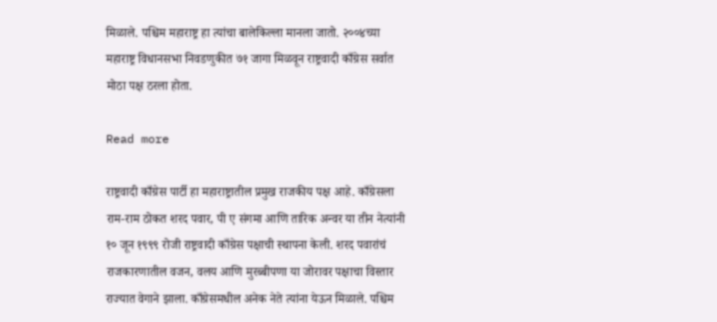मिळाले. पश्चिम महाराष्ट्र हा त्यांचा बालेकिल्ला मानला जातो. २००४च्या महाराष्ट्र विधानसभा निवडणुकीत ७१ जागा मिळवून राष्ट्रवादी काँग्रेस सर्वात मोठा पक्ष ठरला होता.

Read more

राष्ट्रवादी काँग्रेस पार्टी हा महाराष्ट्रातील प्रमुख राजकीय पक्ष आहे. काँग्रेसला राम-राम ठोकत शरद पवार, पी ए संगमा आणि तारिक अन्वर या तीन नेत्यांनी १० जून १९९९ रोजी राष्ट्रवादी काँग्रेस पक्षाची स्थापना केली. शरद पवारांचं राजकारणातील वजन, वलय आणि मुरब्बीपणा या जोरावर पक्षाचा विस्तार राज्यात वेगाने झाला. काँग्रेसमधील अनेक नेते त्यांना येऊन मिळाले. पश्चिम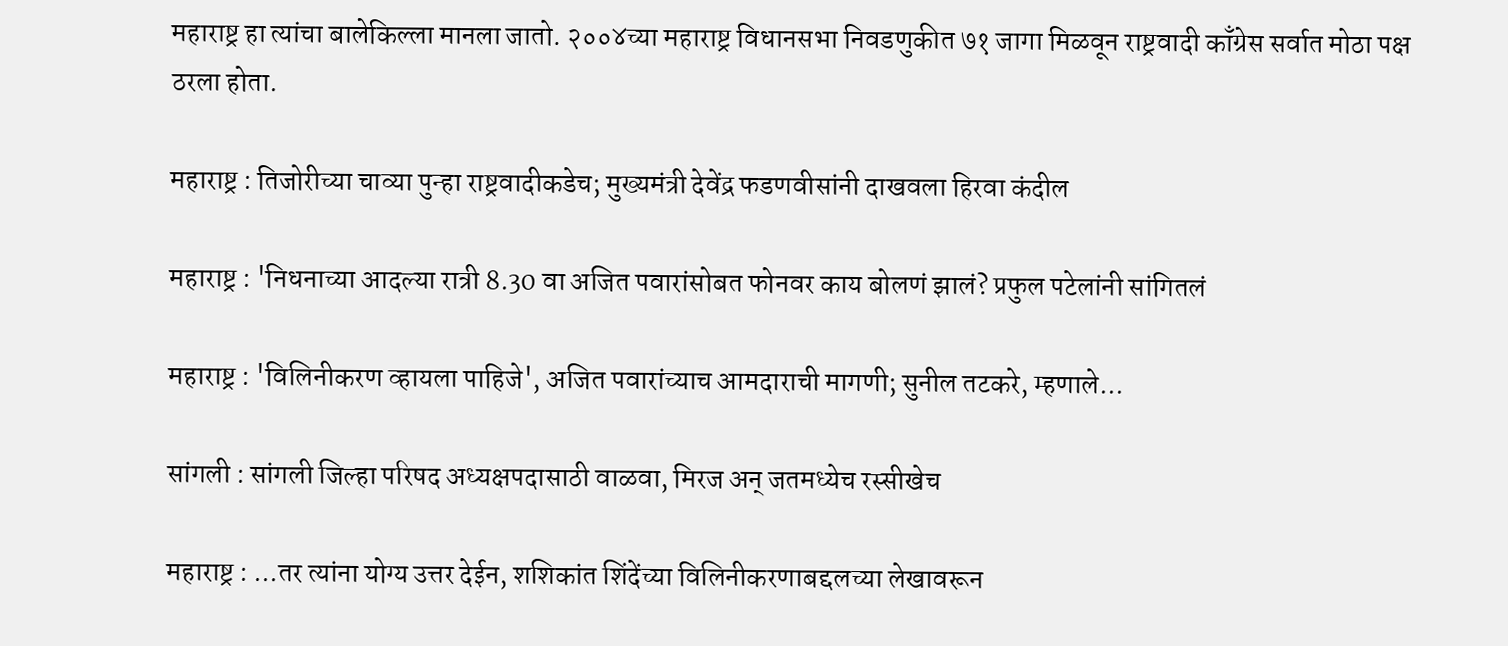महाराष्ट्र हा त्यांचा बालेकिल्ला मानला जातो. २००४च्या महाराष्ट्र विधानसभा निवडणुकीत ७१ जागा मिळवून राष्ट्रवादी काँग्रेस सर्वात मोठा पक्ष ठरला होता.

महाराष्ट्र : तिजोरीच्या चाव्या पुन्हा राष्ट्रवादीकडेच; मुख्यमंत्री देवेंद्र फडणवीसांनी दाखवला हिरवा कंदील

महाराष्ट्र : 'निधनाच्या आदल्या रात्री 8.30 वा अजित पवारांसोबत फोनवर काय बोलणं झालं? प्रफुल पटेलांनी सांगितलं

महाराष्ट्र : 'विलिनीकरण व्हायला पाहिजे', अजित पवारांच्याच आमदाराची मागणी; सुनील तटकरे, म्हणाले...

सांगली : सांगली जिल्हा परिषद अध्यक्षपदासाठी वाळवा, मिरज अन् जतमध्येच रस्सीखेच

महाराष्ट्र : ...तर त्यांना योग्य उत्तर देईन, शशिकांत शिंदेंच्या विलिनीकरणाबद्दलच्या लेखावरून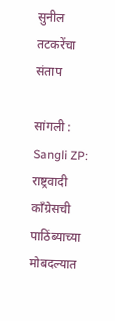सुनील तटकरेंचा संताप

सांगली : Sangli ZP: राष्ट्रवादी काँग्रेसची पाठिंब्याच्या मोबदल्यात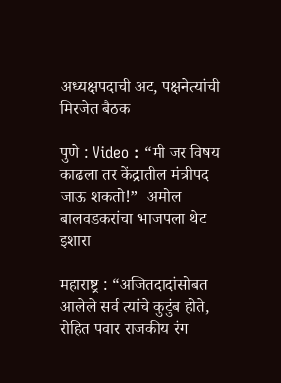अध्यक्षपदाची अट, पक्षनेत्यांची मिरजेत बैठक

पुणे : Video : “मी जर विषय काढला तर केंद्रातील मंत्रीपद जाऊ शकतो!”  अमोल बालवडकरांचा भाजपला थेट इशारा

महाराष्ट्र : “अजितदादांसोबत आलेले सर्व त्यांचे कुटुंब होते, रोहित पवार राजकीय रंग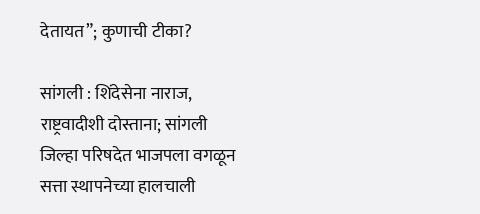देतायत”; कुणाची टीका?

सांगली : शिंदेसेना नाराज, राष्ट्रवादीशी दोस्ताना; सांगली जिल्हा परिषदेत भाजपला वगळून सत्ता स्थापनेच्या हालचाली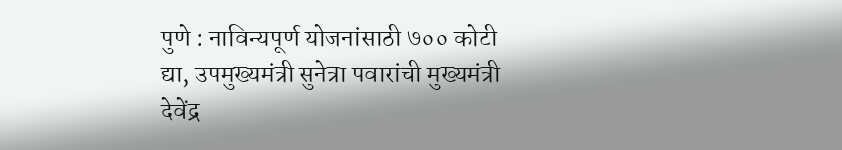पुणे : नाविन्यपूर्ण योजनांसाठी ७०० कोटी द्या, उपमुख्यमंत्री सुनेत्रा पवारांची मुख्यमंत्री देवेंद्र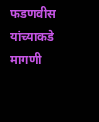फडणवीस यांच्याकडे मागणी